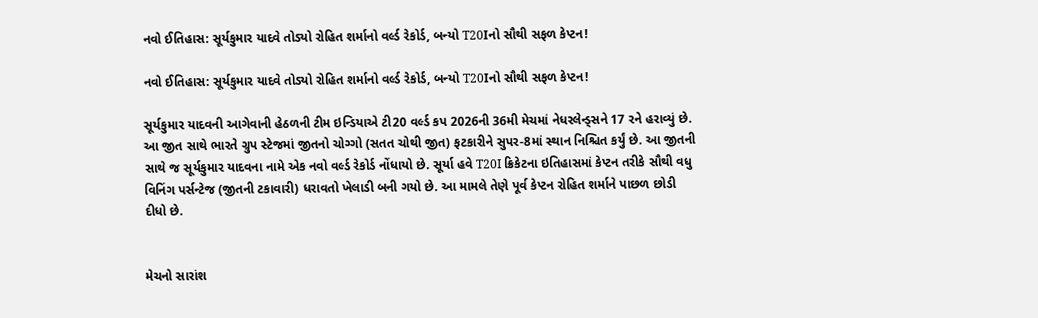નવો ઈતિહાસ: સૂર્યકુમાર યાદવે તોડ્યો રોહિત શર્માનો વર્લ્ડ રેકોર્ડ, બન્યો T20Iનો સૌથી સફળ કેપ્ટન!

નવો ઈતિહાસ: સૂર્યકુમાર યાદવે તોડ્યો રોહિત શર્માનો વર્લ્ડ રેકોર્ડ, બન્યો T20Iનો સૌથી સફળ કેપ્ટન!

સૂર્યકુમાર યાદવની આગેવાની હેઠળની ટીમ ઇન્ડિયાએ ટી20 વર્લ્ડ કપ 2026ની 36મી મેચમાં નેધરલેન્ડ્સને 17 રને હરાવ્યું છે. આ જીત સાથે ભારતે ગ્રુપ સ્ટેજમાં જીતનો ચોગ્ગો (સતત ચોથી જીત) ફટકારીને સુપર-8માં સ્થાન નિશ્ચિત કર્યું છે. આ જીતની સાથે જ સૂર્યકુમાર યાદવના નામે એક નવો વર્લ્ડ રેકોર્ડ નોંધાયો છે. સૂર્યા હવે T20I ક્રિકેટના ઇતિહાસમાં કેપ્ટન તરીકે સૌથી વધુ વિનિંગ પર્સન્ટેજ (જીતની ટકાવારી) ધરાવતો ખેલાડી બની ગયો છે. આ મામલે તેણે પૂર્વ કેપ્ટન રોહિત શર્માને પાછળ છોડી દીધો છે.


મેચનો સારાંશ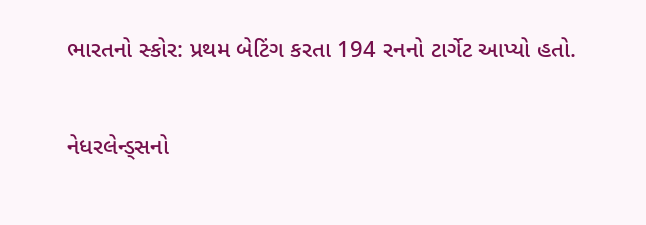ભારતનો સ્કોર: પ્રથમ બેટિંગ કરતા 194 રનનો ટાર્ગેટ આપ્યો હતો.


નેધરલેન્ડ્સનો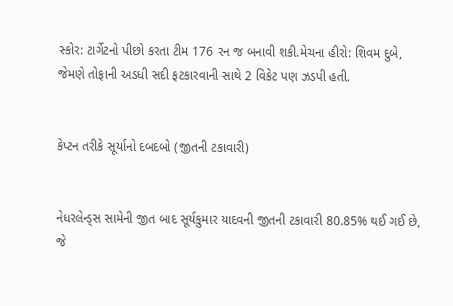સ્કોર: ટાર્ગેટનો પીછો કરતા ટીમ 176 રન જ બનાવી શકી.મેચના હીરો: શિવમ દુબે, જેમણે તોફાની અડધી સદી ફટકારવાની સાથે 2 વિકેટ પણ ઝડપી હતી.


કેપ્ટન તરીકે સૂર્યાનો દબદબો (જીતની ટકાવારી)


નેધરલેન્ડ્સ સામેની જીત બાદ સૂર્યકુમાર યાદવની જીતની ટકાવારી 80.85% થઈ ગઈ છે, જે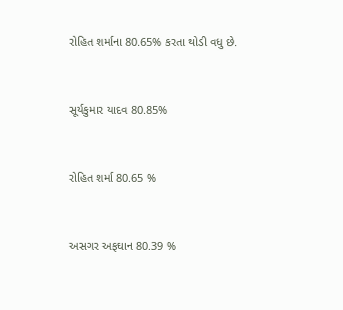રોહિત શર્માના 80.65% કરતા થોડી વધુ છે.


સૂર્યકુમાર યાદવ 80.85%


રોહિત શર્મા 80.65 %


અસગર અફઘાન 80.39 %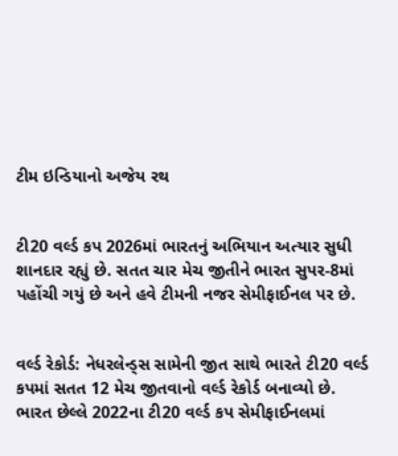ટીમ ઇન્ડિયાનો અજેય રથ


ટી20 વર્લ્ડ કપ 2026માં ભારતનું અભિયાન અત્યાર સુધી શાનદાર રહ્યું છે. સતત ચાર મેચ જીતીને ભારત સુપર-8માં પહોંચી ગયું છે અને હવે ટીમની નજર સેમીફાઈનલ પર છે.


વર્લ્ડ રેકોર્ડ: નેધરલેન્ડ્સ સામેની જીત સાથે ભારતે ટી20 વર્લ્ડ કપમાં સતત 12 મેચ જીતવાનો વર્લ્ડ રેકોર્ડ બનાવ્યો છે. ભારત છેલ્લે 2022ના ટી20 વર્લ્ડ કપ સેમીફાઈનલમાં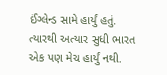ઈંગ્લેન્ડ સામે હાર્યું હતું. ત્યારથી અત્યાર સુધી ભારત એક પણ મેચ હાર્યું નથી.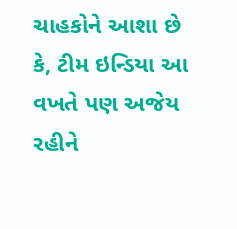ચાહકોને આશા છે કે, ટીમ ઇન્ડિયા આ વખતે પણ અજેય રહીને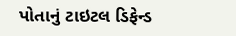પોતાનું ટાઇટલ ડિફેન્ડ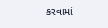કરવામાં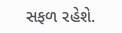સફળ રહેશે.